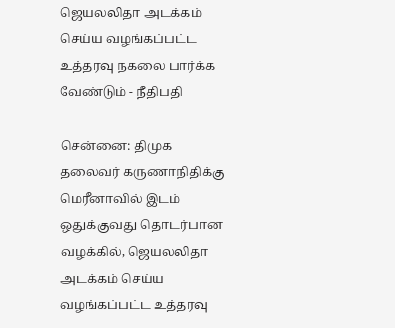ஜெயலலிதா அடக்கம் செய்ய வழங்கப்பட்ட உத்தரவு நகலை பார்க்க வேண்டும் - நீதிபதி

சென்னை: திமுக தலைவர் கருணாநிதிக்கு மெரீனாவில் இடம் ஒதுக்குவது தொடர்பான வழக்கில், ஜெயலலிதா அடக்கம் செய்ய வழங்கப்பட்ட உத்தரவு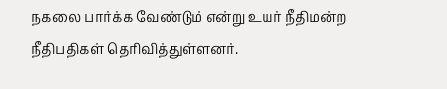நகலை பார்க்க வேண்டும் என்று உயர் நீதிமன்ற நீதிபதிகள் தெரிவித்துள்ளனர்.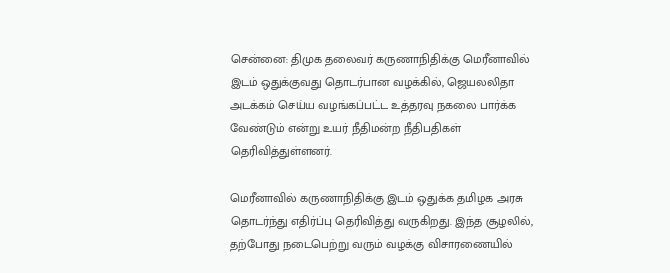சென்னை: திமுக தலைவர் கருணாநிதிக்கு மெரீனாவில் இடம் ஒதுக்குவது தொடர்பான வழக்கில், ஜெயலலிதா அடக்கம் செய்ய வழங்கப்பட்ட உத்தரவு நகலை பார்க்க வேண்டும் என்று உயர் நீதிமன்ற நீதிபதிகள் தெரிவித்துள்ளனர்.

மெரீனாவில் கருணாநிதிக்கு இடம் ஒதுக்க தமிழக அரசு தொடர்ந்து எதிர்ப்பு தெரிவித்து வருகிறது. இந்த சூழலில், தற்போது நடைபெற்று வரும் வழக்கு விசாரணையில்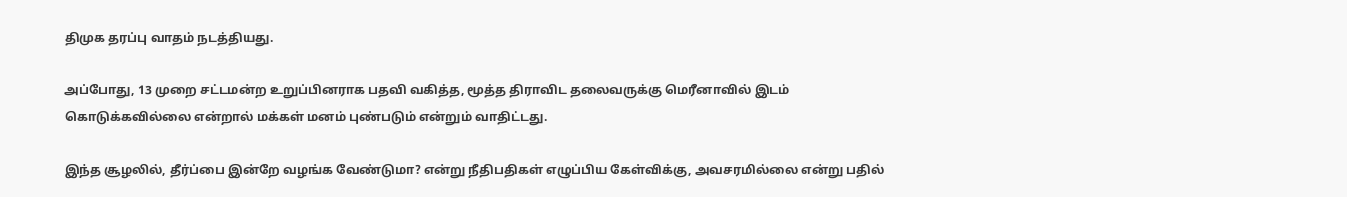திமுக தரப்பு வாதம் நடத்தியது.

அப்போது, 13 முறை சட்டமன்ற உறுப்பினராக பதவி வகித்த, மூத்த திராவிட தலைவருக்கு மெரீனாவில் இடம் கொடுக்கவில்லை என்றால் மக்கள் மனம் புண்படும் என்றும் வாதிட்டது.

இந்த சூழலில், தீர்ப்பை இன்றே வழங்க வேண்டுமா? என்று நீதிபதிகள் எழுப்பிய கேள்விக்கு, அவசரமில்லை என்று பதில்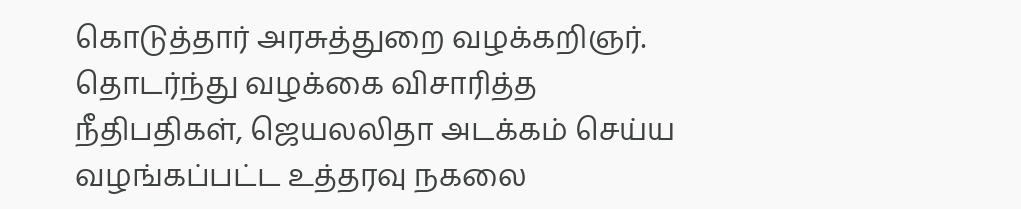கொடுத்தார் அரசுத்துறை வழக்கறிஞர். தொடர்ந்து வழக்கை விசாரித்த நீதிபதிகள், ஜெயலலிதா அடக்கம் செய்ய வழங்கப்பட்ட உத்தரவு நகலை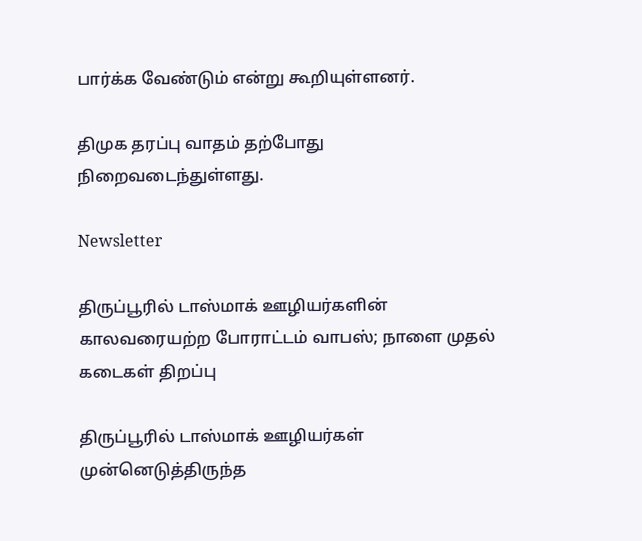பார்க்க வேண்டும் என்று கூறியுள்ளனர்.

திமுக தரப்பு வாதம் தற்போது நிறைவடைந்துள்ளது.

Newsletter

திருப்பூரில் டாஸ்மாக் ஊழியர்களின் காலவரையற்ற போராட்டம் வாபஸ்; நாளை முதல் கடைகள் திறப்பு

திருப்பூரில் டாஸ்மாக் ஊழியர்கள் முன்னெடுத்திருந்த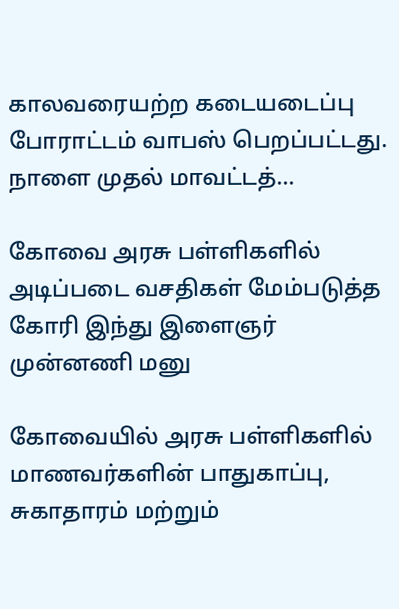காலவரையற்ற கடையடைப்பு போராட்டம் வாபஸ் பெறப்பட்டது. நாளை முதல் மாவட்டத்...

கோவை அரசு பள்ளிகளில் அடிப்படை வசதிகள் மேம்படுத்த கோரி இந்து இளைஞர் முன்னணி மனு

கோவையில் அரசு பள்ளிகளில் மாணவர்களின் பாதுகாப்பு, சுகாதாரம் மற்றும்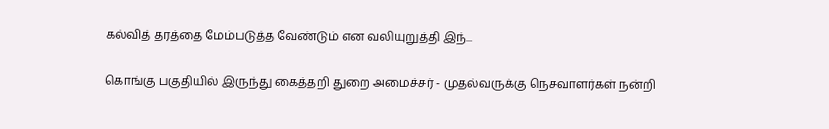கல்வித் தரத்தை மேம்படுத்த வேண்டும் என வலியுறுத்தி இந்...

கொங்கு பகுதியில் இருந்து கைத்தறி துறை அமைச்சர் - முதல்வருக்கு நெசவாளர்கள் நன்றி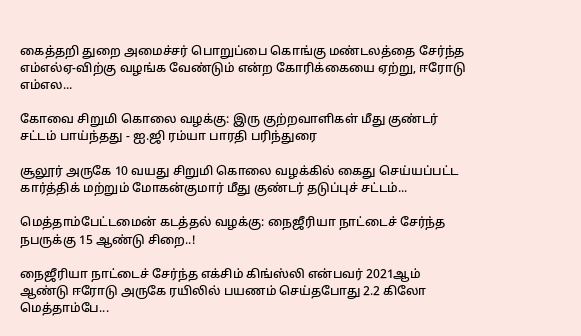கைத்தறி துறை அமைச்சர் பொறுப்பை கொங்கு மண்டலத்தை சேர்ந்த எம்எல்ஏ-விற்கு வழங்க வேண்டும் என்ற கோரிக்கையை ஏற்று, ஈரோடு எம்எல...

கோவை சிறுமி கொலை வழக்கு: இரு குற்றவாளிகள் மீது குண்டர் சட்டம் பாய்ந்தது - ஐ.ஜி ரம்யா பாரதி பரிந்துரை

சூலூர் அருகே 10 வயது சிறுமி கொலை வழக்கில் கைது செய்யப்பட்ட கார்த்திக் மற்றும் மோகன்குமார் மீது குண்டர் தடுப்புச் சட்டம்...

மெத்தாம்பேட்டமைன் கடத்தல் வழக்கு: நைஜீரியா நாட்டைச் சேர்ந்த நபருக்கு 15 ஆண்டு சிறை..!

நைஜீரியா நாட்டைச் சேர்ந்த எக்சிம் கிங்ஸ்லி என்பவர் 2021ஆம் ஆண்டு ஈரோடு அருகே ரயிலில் பயணம் செய்தபோது 2.2 கிலோ மெத்தாம்பே...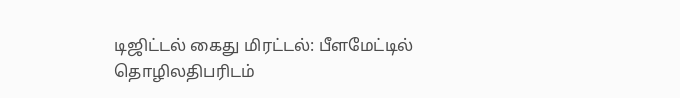டிஜிட்டல் கைது மிரட்டல்: பீளமேட்டில் தொழிலதிபரிடம்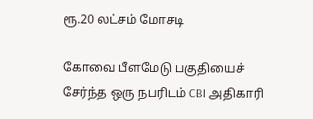ரூ.20 லட்சம் மோசடி

கோவை பீளமேடு பகுதியைச் சேர்ந்த ஒரு நபரிடம் CBI அதிகாரி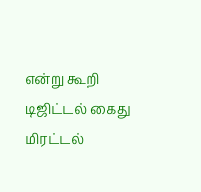என்று கூறி டிஜிட்டல் கைது மிரட்டல்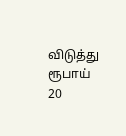விடுத்து ரூபாய் 20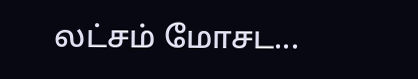லட்சம் மோசட...